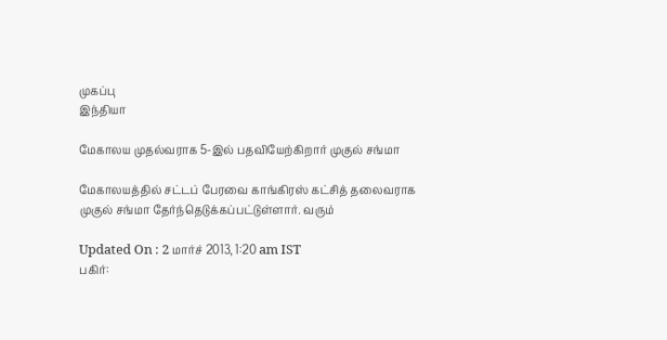முகப்பு
இந்தியா

மேகாலய முதல்வராக 5-இல் பதவியேற்கிறார் முகுல் சங்மா

மேகாலயத்தில் சட்டப் பேரவை காங்கிரஸ் கட்சித் தலைவராக முகுல் சங்மா தேர்ந்தெடுக்கப்பட்டுள்ளார். வரும்

Updated On : 2 மார்ச் 2013, 1:20 am IST
பகிர்: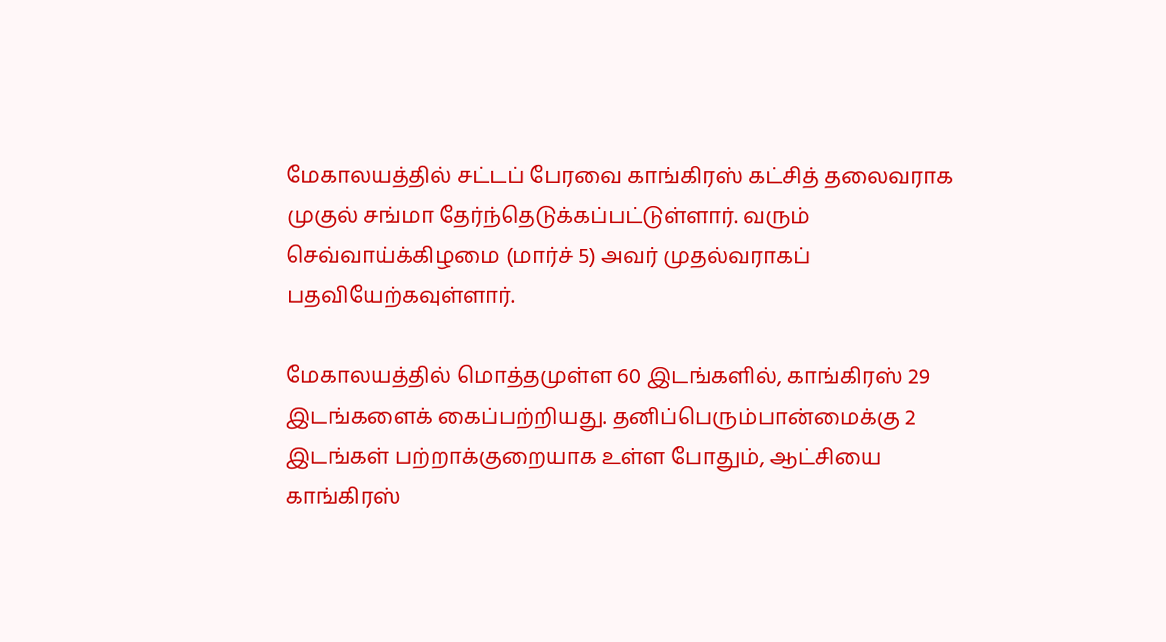மேகாலயத்தில் சட்டப் பேரவை காங்கிரஸ் கட்சித் தலைவராக முகுல் சங்மா தேர்ந்தெடுக்கப்பட்டுள்ளார். வரும் செவ்வாய்க்கிழமை (மார்ச் 5) அவர் முதல்வராகப் பதவியேற்கவுள்ளார்.

மேகாலயத்தில் மொத்தமுள்ள 60 இடங்களில், காங்கிரஸ் 29 இடங்களைக் கைப்பற்றியது. தனிப்பெரும்பான்மைக்கு 2 இடங்கள் பற்றாக்குறையாக உள்ள போதும், ஆட்சியை காங்கிரஸ்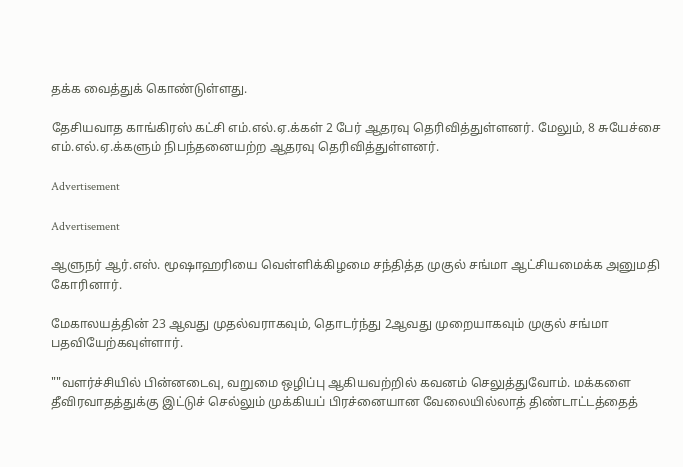தக்க வைத்துக் கொண்டுள்ளது.

தேசியவாத காங்கிரஸ் கட்சி எம்.எல்.ஏ.க்கள் 2 பேர் ஆதரவு தெரிவித்துள்ளனர். மேலும், 8 சுயேச்சை எம்.எல்.ஏ.க்களும் நிபந்தனையற்ற ஆதரவு தெரிவித்துள்ளனர்.

Advertisement

Advertisement

ஆளுநர் ஆர்.எஸ். மூஷாஹரியை வெள்ளிக்கிழமை சந்தித்த முகுல் சங்மா ஆட்சியமைக்க அனுமதி கோரினார்.

மேகாலயத்தின் 23 ஆவது முதல்வராகவும், தொடர்ந்து 2ஆவது முறையாகவும் முகுல் சங்மா பதவியேற்கவுள்ளார்.

""வளர்ச்சியில் பின்னடைவு, வறுமை ஒழிப்பு ஆகியவற்றில் கவனம் செலுத்துவோம். மக்களை தீவிரவாதத்துக்கு இட்டுச் செல்லும் முக்கியப் பிரச்னையான வேலையில்லாத் திண்டாட்டத்தைத்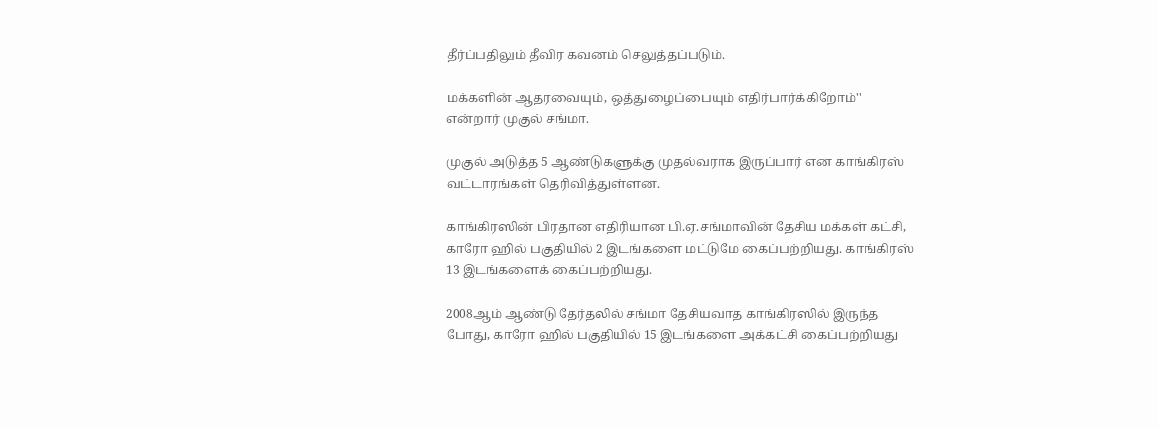தீர்ப்பதிலும் தீவிர கவனம் செலுத்தப்படும்.

மக்களின் ஆதரவையும், ஒத்துழைப்பையும் எதிர்பார்க்கிறோம்'' என்றார் முகுல் சங்மா.

முகுல் அடுத்த 5 ஆண்டுகளுக்கு முதல்வராக இருப்பார் என காங்கிரஸ் வட்டாரங்கள் தெரிவித்துள்ளன.

காங்கிரஸின் பிரதான எதிரியான பி.ஏ.சங்மாவின் தேசிய மக்கள் கட்சி, காரோ ஹில் பகுதியில் 2 இடங்களை மட்டுமே கைப்பற்றியது. காங்கிரஸ் 13 இடங்களைக் கைப்பற்றியது.

2008ஆம் ஆண்டு தேர்தலில் சங்மா தேசியவாத காங்கிரஸில் இருந்த போது, காரோ ஹில் பகுதியில் 15 இடங்களை அக்கட்சி கைப்பற்றியது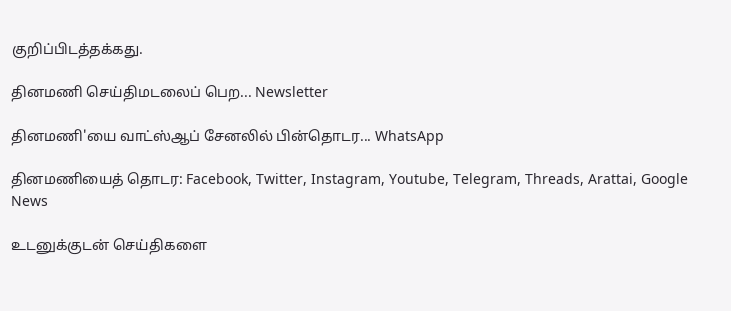குறிப்பிடத்தக்கது.

தினமணி செய்திமடலைப் பெற... Newsletter

தினமணி'யை வாட்ஸ்ஆப் சேனலில் பின்தொடர... WhatsApp

தினமணியைத் தொடர: Facebook, Twitter, Instagram, Youtube, Telegram, Threads, Arattai, Google News

உடனுக்குடன் செய்திகளை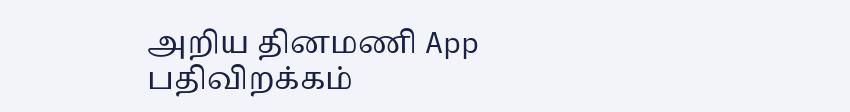அறிய தினமணி App பதிவிறக்கம்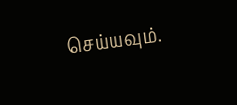செய்யவும்.